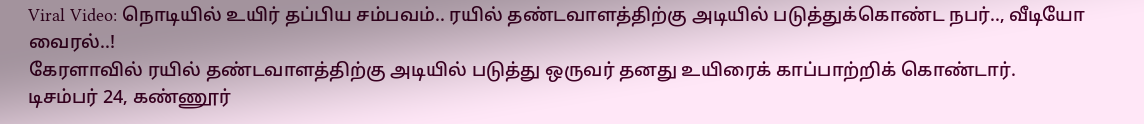Viral Video: நொடியில் உயிர் தப்பிய சம்பவம்.. ரயில் தண்டவாளத்திற்கு அடியில் படுத்துக்கொண்ட நபர்.., வீடியோ வைரல்..!
கேரளாவில் ரயில் தண்டவாளத்திற்கு அடியில் படுத்து ஒருவர் தனது உயிரைக் காப்பாற்றிக் கொண்டார்.
டிசம்பர் 24, கண்ணூர்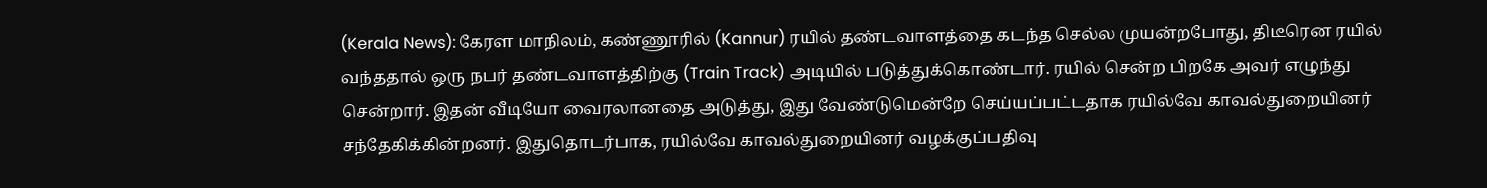(Kerala News): கேரள மாநிலம், கண்ணூரில் (Kannur) ரயில் தண்டவாளத்தை கடந்த செல்ல முயன்றபோது, திடீரென ரயில் வந்ததால் ஒரு நபர் தண்டவாளத்திற்கு (Train Track) அடியில் படுத்துக்கொண்டார். ரயில் சென்ற பிறகே அவர் எழுந்து சென்றார். இதன் வீடியோ வைரலானதை அடுத்து, இது வேண்டுமென்றே செய்யப்பட்டதாக ரயில்வே காவல்துறையினர் சந்தேகிக்கின்றனர். இதுதொடர்பாக, ரயில்வே காவல்துறையினர் வழக்குப்பதிவு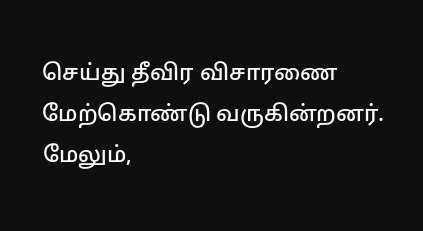செய்து தீவிர விசாரணை மேற்கொண்டு வருகின்றனர். மேலும்,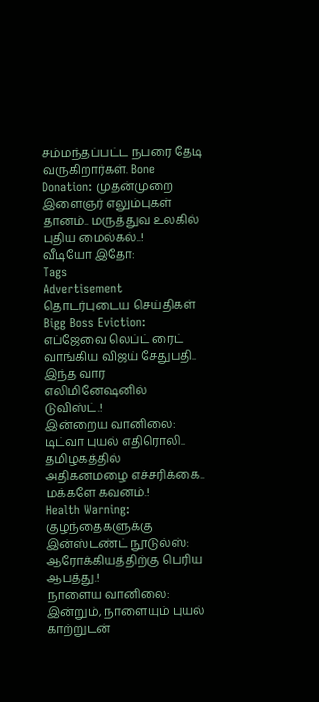சம்மந்தப்பட்ட நபரை தேடி வருகிறார்கள். Bone Donation: முதன்முறை இளைஞர் எலும்புகள் தானம்.. மருத்துவ உலகில் புதிய மைல்கல்..!
வீடியோ இதோ:
Tags
Advertisement
தொடர்புடைய செய்திகள்
Bigg Boss Eviction: எப்ஜேவை லெப்ட் ரைட் வாங்கிய விஜய் சேதுபதி.. இந்த வார எலிமினேஷனில் டுவிஸ்ட்.!
இன்றைய வானிலை: டிட்வா புயல் எதிரொலி.. தமிழகத்தில் அதிகனமழை எச்சரிக்கை.. மக்களே கவனம்.!
Health Warning: குழந்தைகளுக்கு இன்ஸ்டண்ட் நூடுல்ஸ்: ஆரோக்கியத்திற்கு பெரிய ஆபத்து.!
நாளைய வானிலை: இன்றும், நாளையும் புயல் காற்றுடன்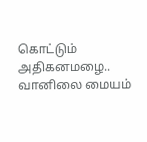கொட்டும் அதிகனமழை.. வானிலை மையம்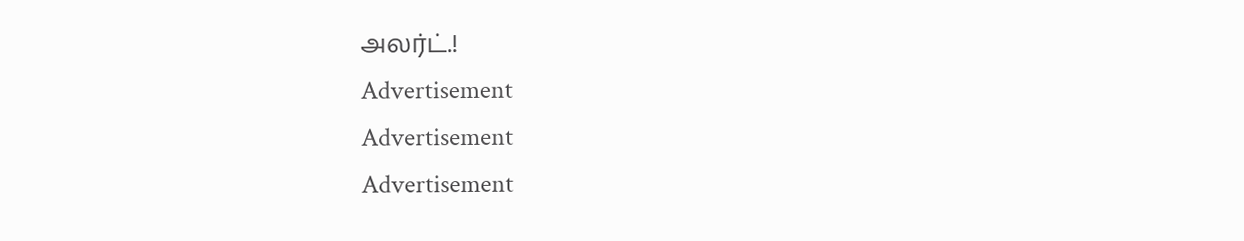அலர்ட்.!
Advertisement
Advertisement
Advertisement